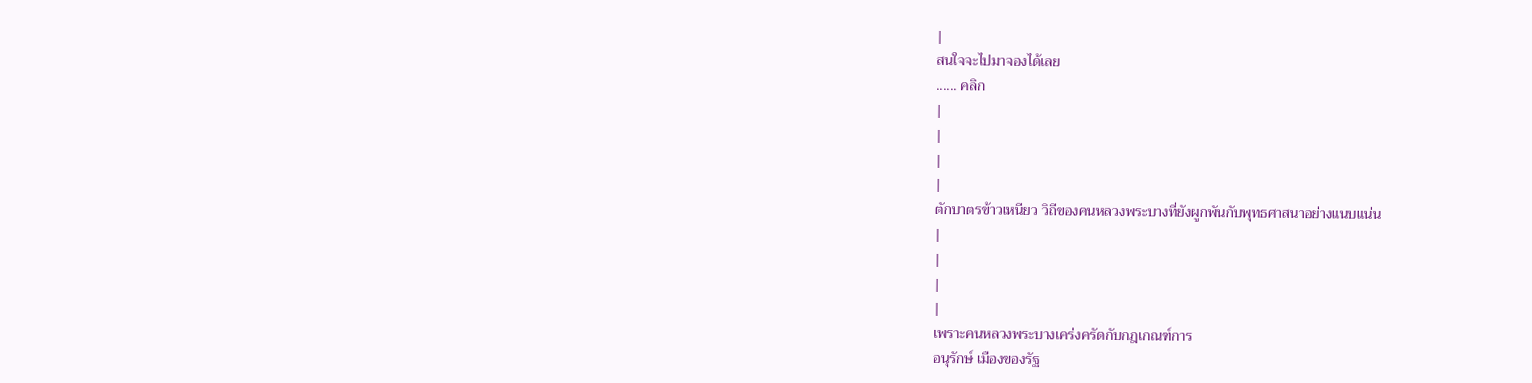|
สนใจจะไปมาจองได้เลย
...... คลิก
|
|
|
|
ตักบาตรข้าวเหนียว วิถีของคนหลวงพระบางที่ยังผูกพันกับพุทธศาสนาอย่างแนบแน่น
|
|
|
|
เพราะคนหลวงพระบางเคร่งครัดกับกฎเกณฑ์การ
อนุรักษ์ เมืองของรัฐ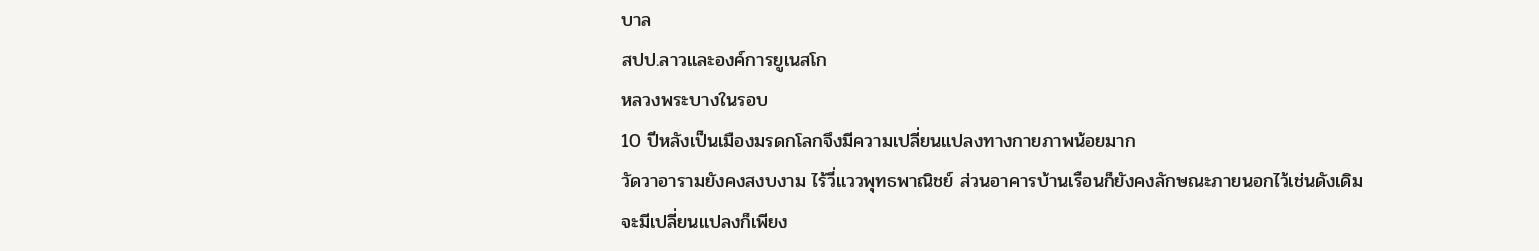บาล
สปป.ลาวและองค์การยูเนสโก
หลวงพระบางในรอบ
10 ปีหลังเป็นเมืองมรดกโลกจึงมีความเปลี่ยนแปลงทางกายภาพน้อยมาก
วัดวาอารามยังคงสงบงาม ไร้วี่แววพุทธพาณิชย์ ส่วนอาคารบ้านเรือนก็ยังคงลักษณะภายนอกไว้เช่นดังเดิม
จะมีเปลี่ยนแปลงก็เพียง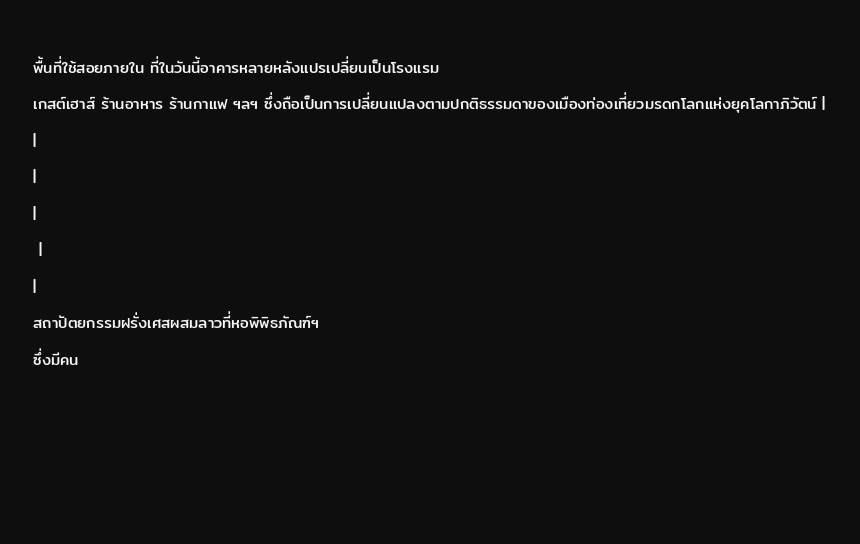พื้นที่ใช้สอยภายใน ที่ในวันนี้อาคารหลายหลังแปรเปลี่ยนเป็นโรงแรม
เกสต์เฮาส์ ร้านอาหาร ร้านกาแฟ ฯลฯ ซึ่งถือเป็นการเปลี่ยนแปลงตามปกติธรรมดาของเมืองท่องเที่ยวมรดกโลกแห่งยุคโลกาภิวัตน์ |
|
|
|
 |
|
สถาปัตยกรรมฝรั่งเศสผสมลาวที่หอพิพิธภัณฑ์ฯ
ซึ่งมีคน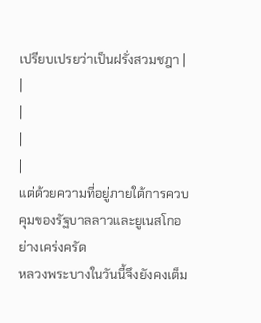เปรียบเปรยว่าเป็นฝรั่งสวมชฎา |
|
|
|
|
แต่ด้วยความที่อยู่ภายใต้การควบคุมของรัฐบาลลาวและยูเนสโกอย่างเคร่งครัด
หลวงพระบางในวันนี้จึงยังคงเต็ม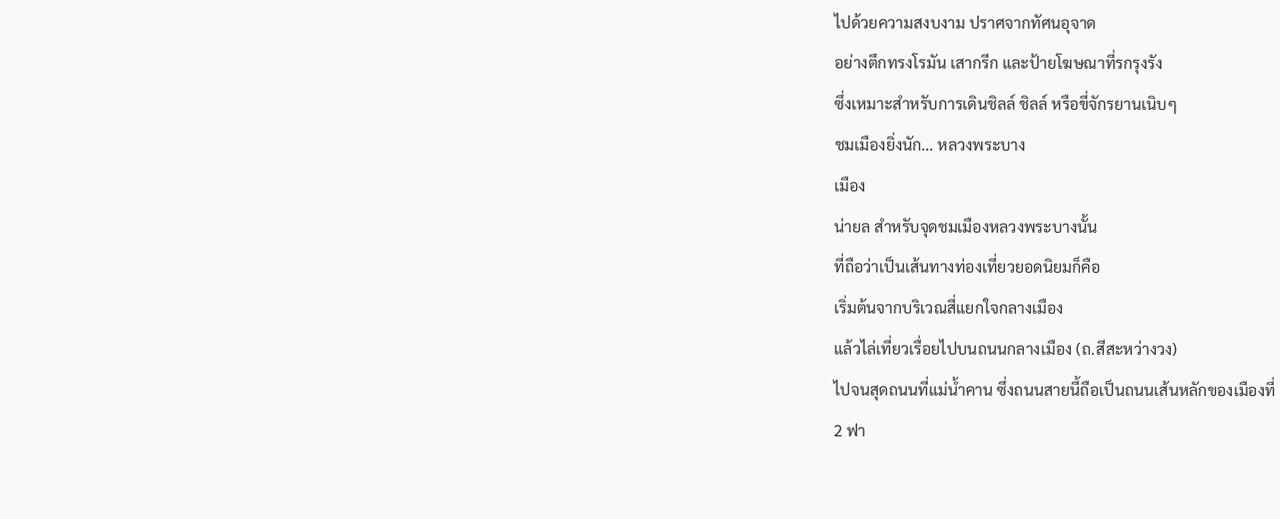ไปด้วยความสงบงาม ปราศจากทัศนอุจาด
อย่างตึกทรงโรมัน เสากรีก และป้ายโฆษณาที่รกรุงรัง
ซึ่งเหมาะสำหรับการเดินชิลล์ ชิลล์ หรือขี่จักรยานเนิบๆ
ชมเมืองยิ่งนัก... หลวงพระบาง
เมือง
น่ายล สำหรับจุดชมเมืองหลวงพระบางนั้น
ที่ถือว่าเป็นเส้นทางท่องเที่ยวยอดนิยมก็คือ
เริ่มต้นจากบริเวณสี่แยกใจกลางเมือง
แล้วไล่เที่ยวเรื่อยไปบนถนนกลางเมือง (ถ.สีสะหว่างวง)
ไปจนสุดถนนที่แม่น้ำคาน ซึ่งถนนสายนี้ถือเป็นถนนเส้นหลักของเมืองที่
2 ฟา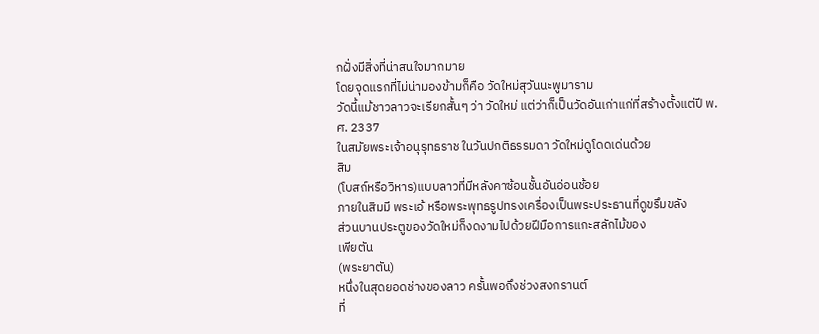กฝั่งมีสิ่งที่น่าสนใจมากมาย
โดยจุดแรกที่ไม่น่ามองข้ามก็คือ วัดใหม่สุวันนะพูมาราม
วัดนี้แม้ชาวลาวจะเรียกสั้นๆ ว่า วัดใหม่ แต่ว่าก็เป็นวัดอันเก่าแก่ที่สร้างตั้งแต่ปี พ.ศ. 2337
ในสมัยพระเจ้าอนุรุทธราช ในวันปกติธรรมดา วัดใหม่ดูโดดเด่นด้วย
สิม
(โบสถ์หรือวิหาร)แบบลาวที่มีหลังคาซ้อนชั้นอันอ่อนช้อย
ภายในสิมมี พระเอ้ หรือพระพุทธรูปทรงเครื่องเป็นพระประธานที่ดูขรึมขลัง
ส่วนบานประตูของวัดใหม่ก็งดงามไปด้วยฝีมือการแกะสลักไม้ของ
เพียตัน
(พระยาตัน)
หนึ่งในสุดยอดช่างของลาว ครั้นพอถึงช่วงสงกรานต์
ที่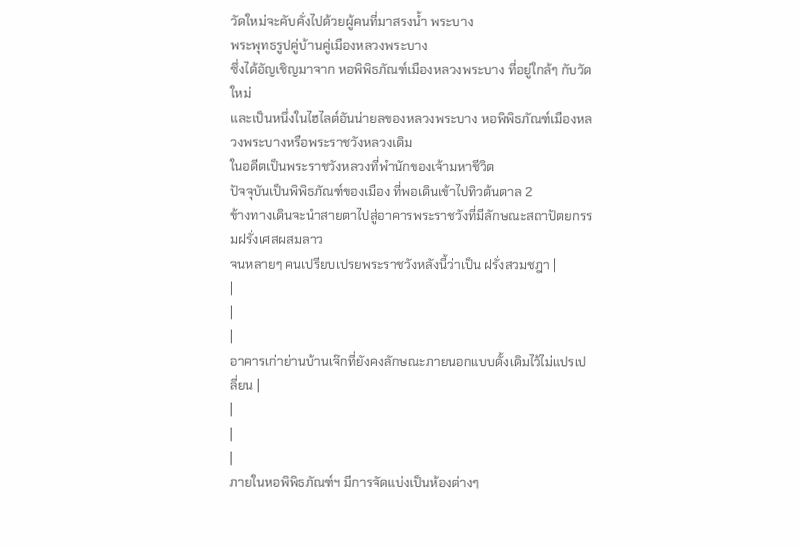วัดใหม่จะคับคั่งไปด้วยผู้คนที่มาสรงน้ำ พระบาง
พระพุทธรูปคู่บ้านคู่เมืองหลวงพระบาง
ซึ่งได้อัญเชิญมาจาก หอพิพิธภัณฑ์เมืองหลวงพระบาง ที่อยู่ใกล้ๆ กับวัดใหม่
และเป็นหนึ่งในไฮไลต์อันน่ายลของหลวงพระบาง หอพิพิธภัณฑ์เมืองหลวงพระบางหรือพระราชวังหลวงเดิม
ในอดีตเป็นพระราชวังหลวงที่พำนักของเจ้ามหาชีวิต
ปัจจุบันเป็นพิพิธภัณฑ์ของเมือง ที่พอเดินเข้าไปทิวต้นตาล 2
ข้างทางเดินจะนำสายตาไปสู่อาคารพระราชวังที่มีลักษณะสถาปัตยกรรมฝรั่งเศสผสมลาว
จนหลายๆ คนเปรียบเปรยพระราชวังหลังนี้ว่าเป็น ฝรั่งสวมชฎา |
|
|
|
อาคารเก่าย่านบ้านเจ๊กที่ยังคงลักษณะภายนอกแบบดั้งเดิมไว้ไม่แปรเปลี่ยน |
|
|
|
ภายในหอพิพิธภัณฑ์ฯ มีการจัดแบ่งเป็นห้องต่างๆ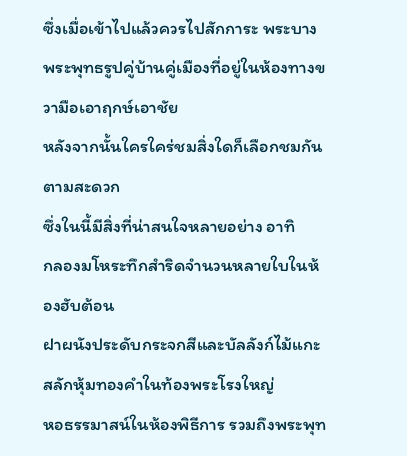ซึ่งเมื่อเข้าไปแล้วควรไปสักการะ พระบาง
พระพุทธรูปคู่บ้านคู่เมืองที่อยู่ในห้องทางขวามือเอาฤกษ์เอาชัย
หลังจากนั้นใครใคร่ชมสิ่งใดก็เลือกชมกันตามสะดวก
ซึ่งในนี้มีสิ่งที่น่าสนใจหลายอย่าง อาทิ
กลองมโหระทึกสำริดจำนวนหลายใบในห้องฮับต้อน
ฝาผนังประดับกระจกสีและบัลลังก์ไม้แกะสลักหุ้มทองคำในท้องพระโรงใหญ่
หอธรรมาสน์ในห้องพิธีการ รวมถึงพระพุท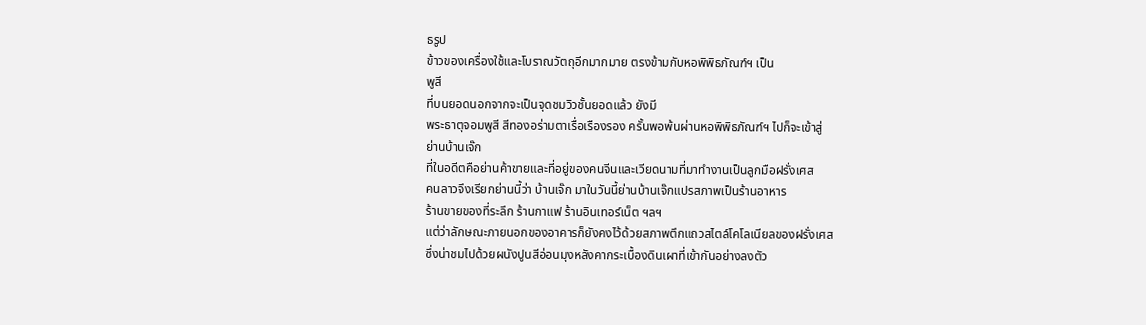ธรูป
ข้าวของเครื่องใช้และโบราณวัตถุอีกมากมาย ตรงข้ามกับหอพิพิธภัณฑ์ฯ เป็น
พูสี
ที่บนยอดนอกจากจะเป็นจุดชมวิวชั้นยอดแล้ว ยังมี
พระธาตุจอมพูสี สีทองอร่ามตาเรื่อเรืองรอง ครั้นพอพ้นผ่านหอพิพิธภัณฑ์ฯ ไปก็จะเข้าสู่
ย่านบ้านเจ๊ก
ที่ในอดีตคือย่านค้าขายและที่อยู่ของคนจีนและเวียดนามที่มาทำงานเป็นลูกมือฝรั่งเศส
คนลาวจึงเรียกย่านนี้ว่า บ้านเจ๊ก มาในวันนี้ย่านบ้านเจ๊กแปรสภาพเป็นร้านอาหาร
ร้านขายของที่ระลึก ร้านกาแฟ ร้านอินเทอร์เน็ต ฯลฯ
แต่ว่าลักษณะภายนอกของอาคารก็ยังคงไว้ด้วยสภาพตึกแถวสไตล์โคโลเนียลของฝรั่งเศส
ซึ่งน่าชมไปด้วยผนังปูนสีอ่อนมุงหลังคากระเบื้องดินเผาที่เข้ากันอย่างลงตัว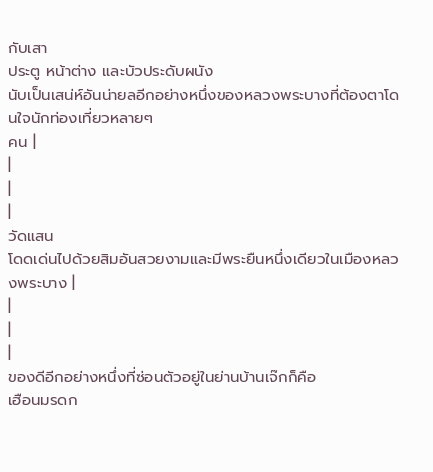กับเสา
ประตู หน้าต่าง และบัวประดับผนัง
นับเป็นเสน่ห์อันน่ายลอีกอย่างหนึ่งของหลวงพระบางที่ต้องตาโดนใจนักท่องเที่ยวหลายๆ
คน |
|
|
|
วัดแสน
โดดเด่นไปด้วยสิมอันสวยงามและมีพระยืนหนึ่งเดียวในเมืองหลวงพระบาง |
|
|
|
ของดีอีกอย่างหนึ่งที่ซ่อนตัวอยู่ในย่านบ้านเจ๊กก็คือ
เฮือนมรดก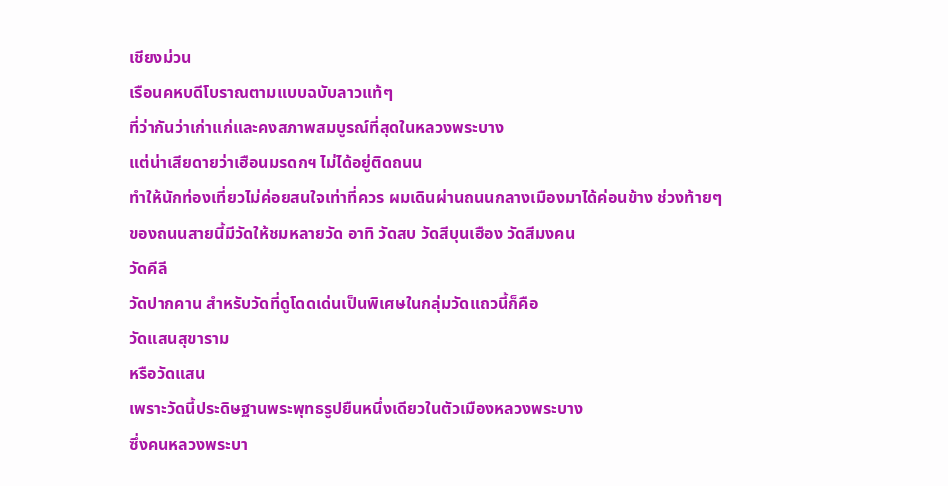เชียงม่วน
เรือนคหบดีโบราณตามแบบฉบับลาวแท้ๆ
ที่ว่ากันว่าเก่าแก่และคงสภาพสมบูรณ์ที่สุดในหลวงพระบาง
แต่น่าเสียดายว่าเฮือนมรดกฯ ไม่ได้อยู่ติดถนน
ทำให้นักท่องเที่ยวไม่ค่อยสนใจเท่าที่ควร ผมเดินผ่านถนนกลางเมืองมาได้ค่อนข้าง ช่วงท้ายๆ
ของถนนสายนี้มีวัดให้ชมหลายวัด อาทิ วัดสบ วัดสีบุนเฮือง วัดสีมงคน
วัดคีลี
วัดปากคาน สำหรับวัดที่ดูโดดเด่นเป็นพิเศษในกลุ่มวัดแถวนี้ก็คือ
วัดแสนสุขาราม
หรือวัดแสน
เพราะวัดนี้ประดิษฐานพระพุทธรูปยืนหนึ่งเดียวในตัวเมืองหลวงพระบาง
ซึ่งคนหลวงพระบา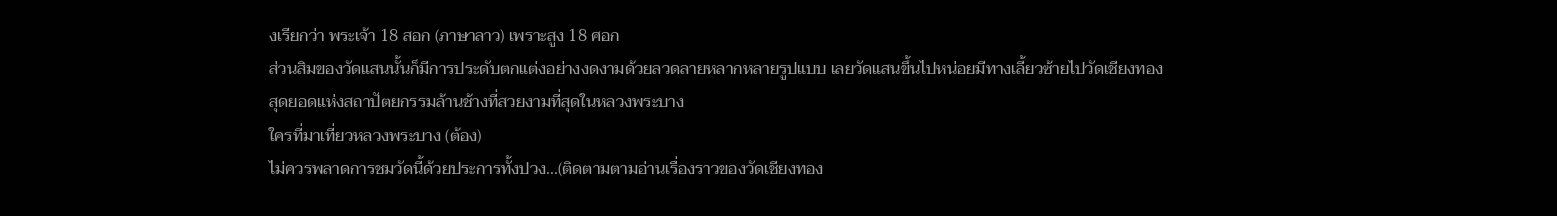งเรียกว่า พระเจ้า 18 สอก (ภาษาลาว) เพราะสูง 18 ศอก
ส่วนสิมของวัดแสนนั้นก็มีการประดับตกแต่งอย่างงดงามด้วยลวดลายหลากหลายรูปแบบ เลยวัดแสนขึ้นไปหน่อยมีทางเลี้ยวซ้ายไปวัดเชียงทอง
สุดยอดแห่งสถาปัตยกรรมล้านช้างที่สวยงามที่สุดในหลวงพระบาง
ใครที่มาเที่ยวหลวงพระบาง (ต้อง)
ไม่ควรพลาดการชมวัดนี้ด้วยประการทั้งปวง...(ติดตามตามอ่านเรื่องราวของวัดเชียงทอง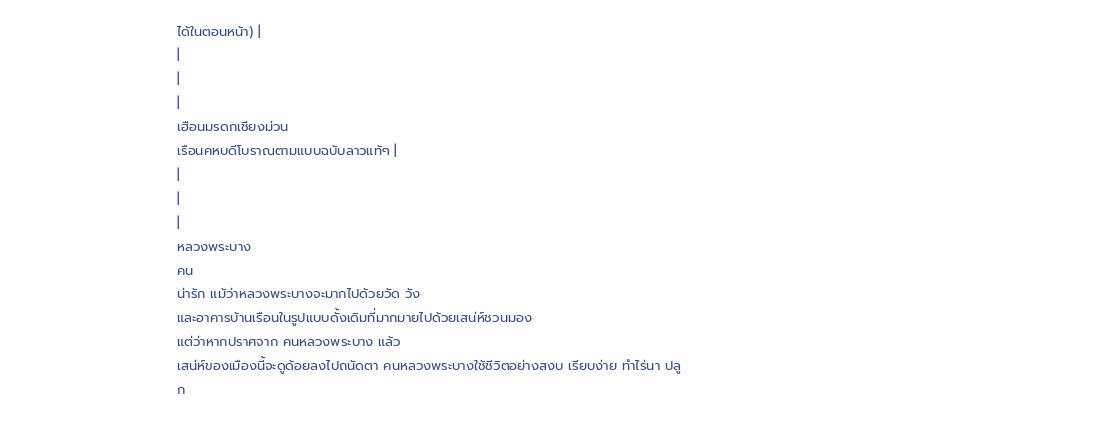ได้ในตอนหน้า) |
|
|
|
เฮือนมรดกเชียงม่วน
เรือนคหบดีโบราณตามแบบฉบับลาวแท้ๆ |
|
|
|
หลวงพระบาง
คน
น่ารัก แม้ว่าหลวงพระบางจะมากไปด้วยวัด วัง
และอาคารบ้านเรือนในรูปแบบดั้งเดิมที่มากมายไปด้วยเสน่ห์ชวนมอง
แต่ว่าหากปราศจาก คนหลวงพระบาง แล้ว
เสน่ห์ของเมืองนี้จะดูด้อยลงไปถนัดตา คนหลวงพระบางใช้ชีวิตอย่างสงบ เรียบง่าย ทำไร่นา ปลูก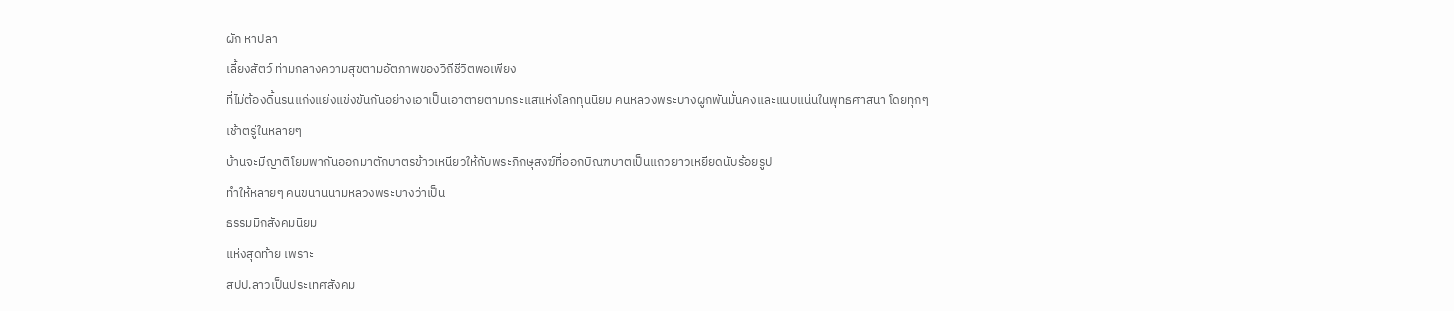ผัก หาปลา
เลี้ยงสัตว์ ท่ามกลางความสุขตามอัตภาพของวิถีชีวิตพอเพียง
ที่ไม่ต้องดิ้นรนแก่งแย่งแข่งขันกันอย่างเอาเป็นเอาตายตามกระแสแห่งโลกทุนนิยม คนหลวงพระบางผูกพันมั่นคงและแนบแน่นในพุทธศาสนา โดยทุกๆ
เช้าตรู่ในหลายๆ
บ้านจะมีญาติโยมพากันออกมาตักบาตรข้าวเหนียวให้กับพระภิกษุสงฆ์ที่ออกบิณฑบาตเป็นแถวยาวเหยียดนับร้อยรูป
ทำให้หลายๆ คนขนานนามหลวงพระบางว่าเป็น
ธรรมมิกสังคมนิยม
แห่งสุดท้าย เพราะ
สปป.ลาวเป็นประเทศสังคม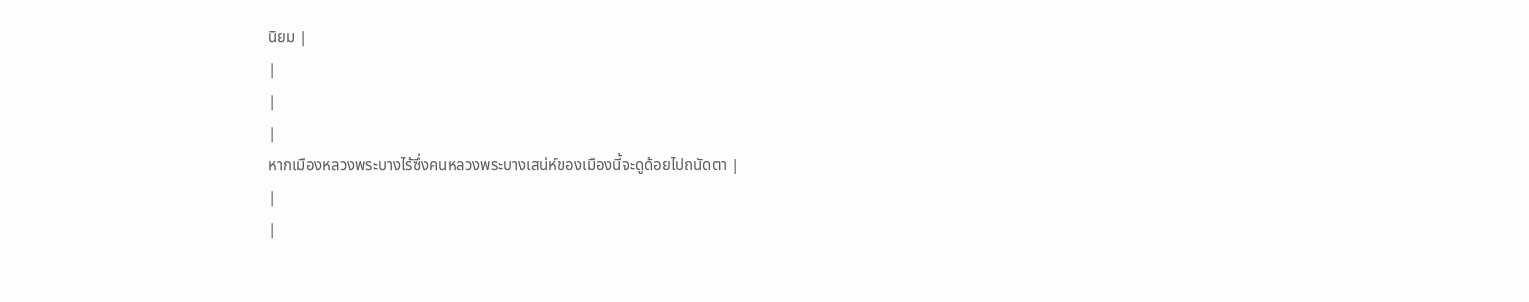นิยม |
|
|
|
หากเมืองหลวงพระบางไร้ซึ่งคนหลวงพระบางเสน่ห์ของเมืองนี้จะดูด้อยไปถนัดตา |
|
|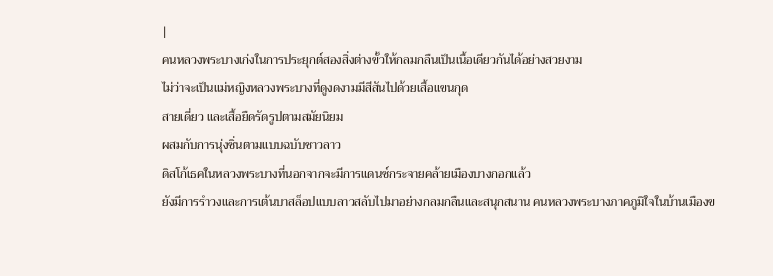|
คนหลวงพระบางเก่งในการประยุกต์สองสิ่งต่างขั้วให้กลมกลืนเป็นเนื้อเดียวกันได้อย่างสวยงาม
ไม่ว่าจะเป็นแม่หญิงหลวงพระบางที่ดูงดงามมีสีสันไปด้วยเสื้อแขนกุด
สายเดี่ยว และเสื้อยืดรัดรูปตามสมัยนิยม
ผสมกับการนุ่งซิ่นตามแบบฉบับชาวลาว
ดิสโก้เธคในหลวงพระบางที่นอกจากจะมีการแดนซ์กระจายคล้ายเมืองบางกอกแล้ว
ยังมีการรำวงและการเต้นบาสล็อปแบบลาวสลับไปมาอย่างกลมกลืนและสนุกสนาน คนหลวงพระบางภาคภูมิใจในบ้านเมืองข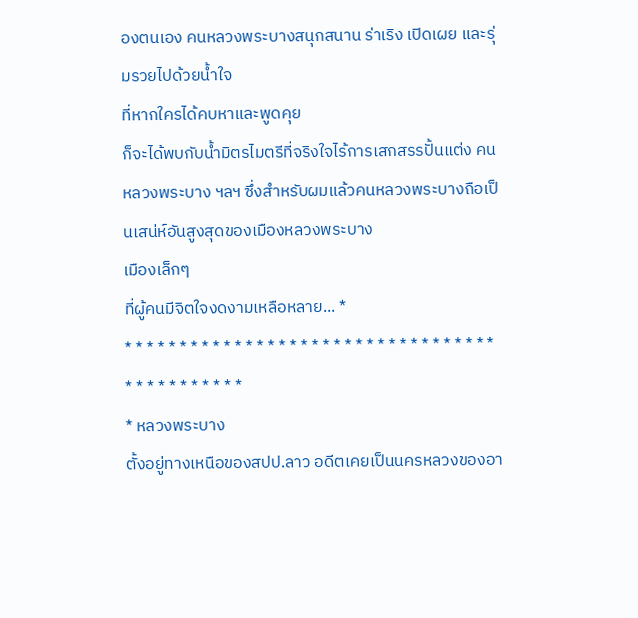องตนเอง คนหลวงพระบางสนุกสนาน ร่าเริง เปิดเผย และรุ่มรวยไปด้วยน้ำใจ
ที่หากใครได้คบหาและพูดคุย
ก็จะได้พบกับน้ำมิตรไมตรีที่จริงใจไร้การเสกสรรปั้นแต่ง คนหลวงพระบาง ฯลฯ ซึ่งสำหรับผมแล้วคนหลวงพระบางถือเป็นเสน่ห์อันสูงสุดของเมืองหลวงพระบาง
เมืองเล็กๆ
ที่ผู้คนมีจิตใจงดงามเหลือหลาย... *
* * * * * * * * * * * * * * * * * * * * * * * * * * * * * * * * * *
* * * * * * * * * * *
* หลวงพระบาง
ตั้งอยู่ทางเหนือของสปป.ลาว อดีตเคยเป็นนครหลวงของอา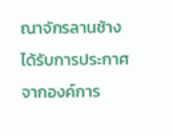ณาจักรลานช้าง
ได้รับการประกาศจากองค์การ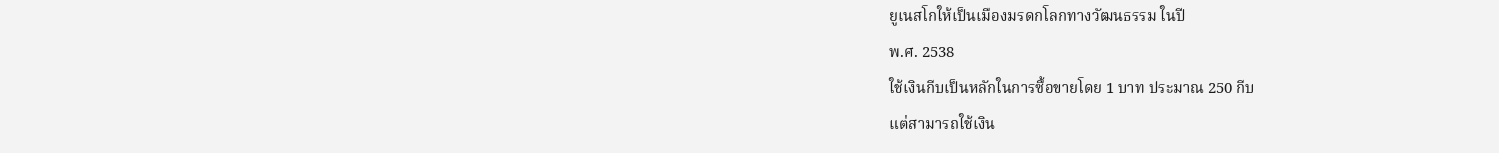ยูเนสโกให้เป็นเมืองมรดกโลกทางวัฒนธรรม ในปี
พ.ศ. 2538
ใช้เงินกีบเป็นหลักในการซื้อขายโดย 1 บาท ประมาณ 250 กีบ
แต่สามารถใช้เงิน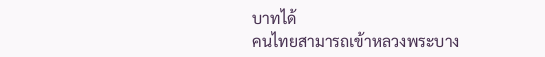บาทได้
คนไทยสามารถเข้าหลวงพระบาง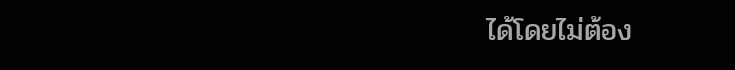ได้โดยไม่ต้อง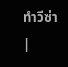ทำวีซ่า |